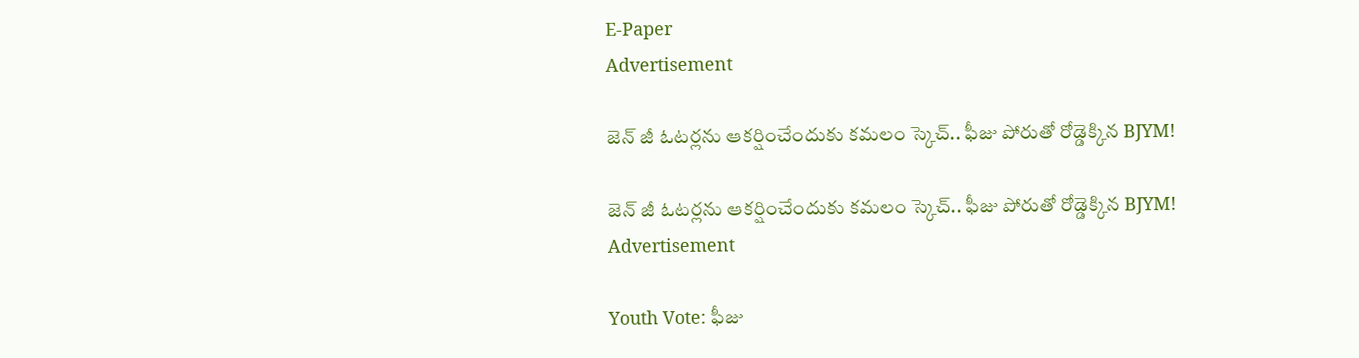E-Paper
Advertisement

జెన్ జీ ఓటర్లను ఆకర్షించేందుకు కమలం స్కెచ్.. ఫీజు పోరుతో రోడ్డెక్కిన BJYM!

జెన్ జీ ఓటర్లను ఆకర్షించేందుకు కమలం స్కెచ్.. ఫీజు పోరుతో రోడ్డెక్కిన BJYM!
Advertisement

Youth Vote: ఫీజు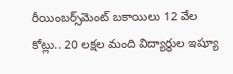రీయింబర్స్‌మెంట్ బకాయిలు 12 వేల కోట్లు.. 20 లక్షల మంది విద్యార్థుల ఇష్యూ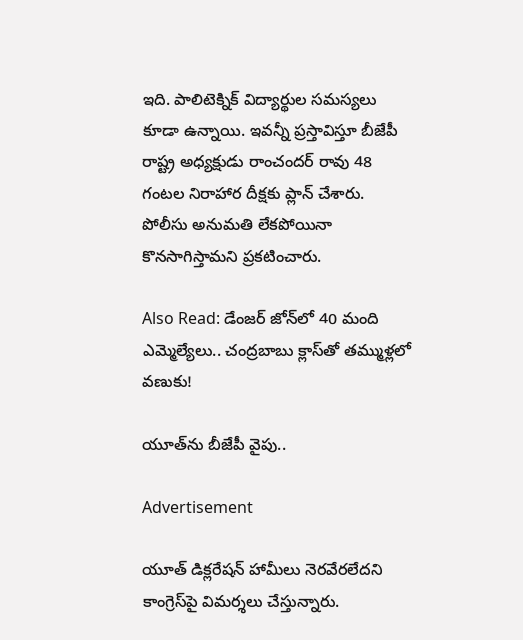ఇది. పాలిటెక్నిక్ విద్యార్థుల సమస్యలు కూడా ఉన్నాయి. ఇవన్నీ ప్రస్తావిస్తూ బీజేపీ రాష్ట్ర అధ్యక్షుడు రాంచందర్ రావు 48 గంటల నిరాహార దీక్షకు ప్లాన్ చేశారు. పోలీసు అనుమతి లేకపోయినా కొనసాగిస్తామని ప్రకటించారు.

Also Read: డేంజర్ జోన్‌లో 40 మంది ఎమ్మెల్యేలు.. చంద్రబాబు క్లాస్‌తో తమ్ముళ్లలో వణుకు!

యూత్‌ను బీజేపీ వైపు..

Advertisement

యూత్ డిక్లరేషన్ హామీలు నెరవేరలేదని కాంగ్రెస్‌పై విమర్శలు చేస్తున్నారు.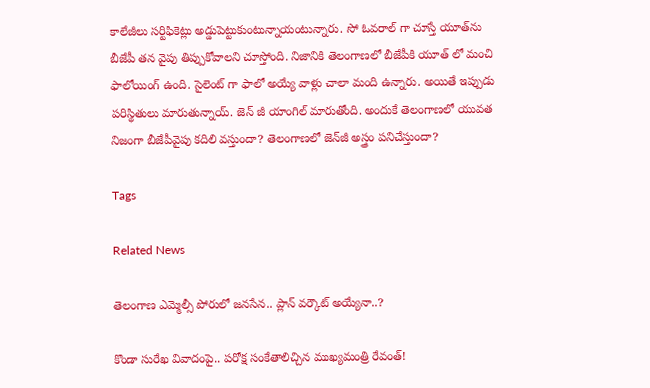కాలేజీలు సర్టిఫికెట్లు అడ్డుపెట్టుకుంటున్నాయంటున్నారు. సో ఓవరాల్ గా చూస్తే యూత్‌ను బీజేపీ తన వైపు తిప్పుకోవాలని చూస్తోంది. నిజానికి తెలంగాణలో బీజేపీకి యూత్ లో మంచి ఫాలోయింగ్ ఉంది. సైలెంట్ గా ఫాలో అయ్యే వాళ్లు చాలా మంది ఉన్నారు. అయితే ఇప్పుడు పరిస్థితులు మారుతున్నాయ్. జెన్ జీ యాంగిల్ మారుతోంది. అందుకే తెలంగాణలో యువత నిజంగా బీజేపీవైపు కదిలి వస్తుందా? తెలంగాణలో జెన్‌జీ అస్త్రం పనిచేస్తుందా?

Tags

Related News

తెలంగాణ ఎమ్మెల్సీ పోరులో జనసేన.. ప్లాన్ వర్కౌట్ అయ్యేనా..?

కొండా సురేఖ వివాదంపై.. పరోక్ష సంకేతాలిచ్చిన ముఖ్యమంత్రి రేవంత్!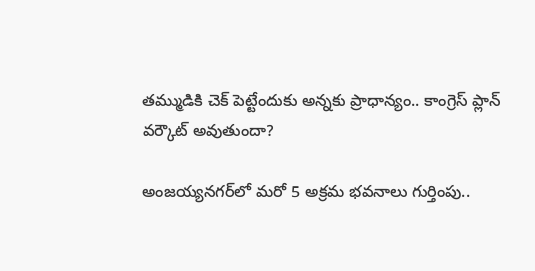తమ్ముడికి చెక్ పెట్టేందుకు అన్నకు ప్రాధాన్యం.. కాంగ్రెస్ ప్లాన్ వర్కౌట్ అవుతుందా?

అంజయ్యనగర్‌లో మరో 5 అక్రమ భవనాలు గుర్తింపు..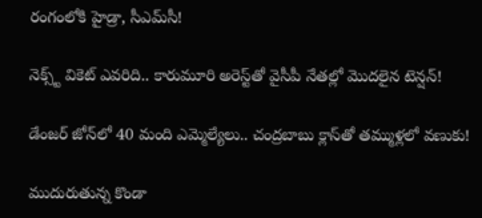రంగంలోకి హైడ్రా, సీఎమ్‌సీ!

నెక్స్ట్ వికెట్ ఎవరిది.. కారుమూరి అరెస్ట్‌తో వైసీపీ నేతల్లో మొదలైన టెన్షన్!

డేంజర్ జోన్‌లో 40 మంది ఎమ్మెల్యేలు.. చంద్రబాబు క్లాస్‌తో తమ్ముళ్లలో వణుకు!

ముదురుతున్న కొండా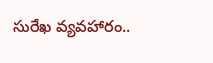సురేఖ వ్యవహారం..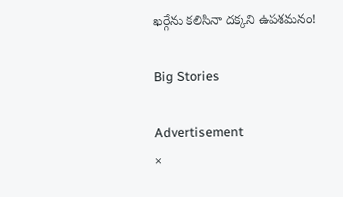ఖర్గేను కలిసినా దక్కని ఉపశమనం!

Big Stories

Advertisement
×